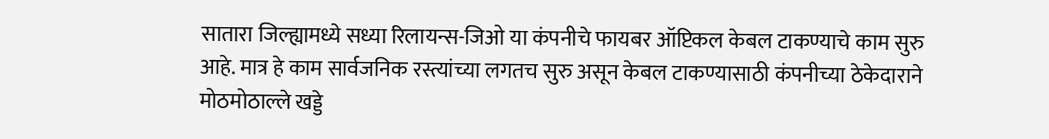सातारा जिल्ह्यामध्ये सध्या रिलायन्स-जिओ या कंपनीचे फायबर ऑप्टिकल केबल टाकण्याचे काम सुरु आहे. मात्र हे काम सार्वजनिक रस्त्यांच्या लगतच सुरु असून केबल टाकण्यासाठी कंपनीच्या ठेकेदाराने मोठमोठाल्ले खड्डे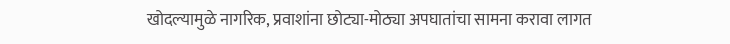खोदल्यामुळे नागरिक, प्रवाशांना छोट्या-मोठ्या अपघातांचा सामना करावा लागत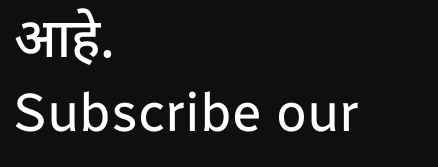आहे.
Subscribe our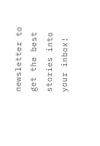newsletter to get the best stories into your inbox!